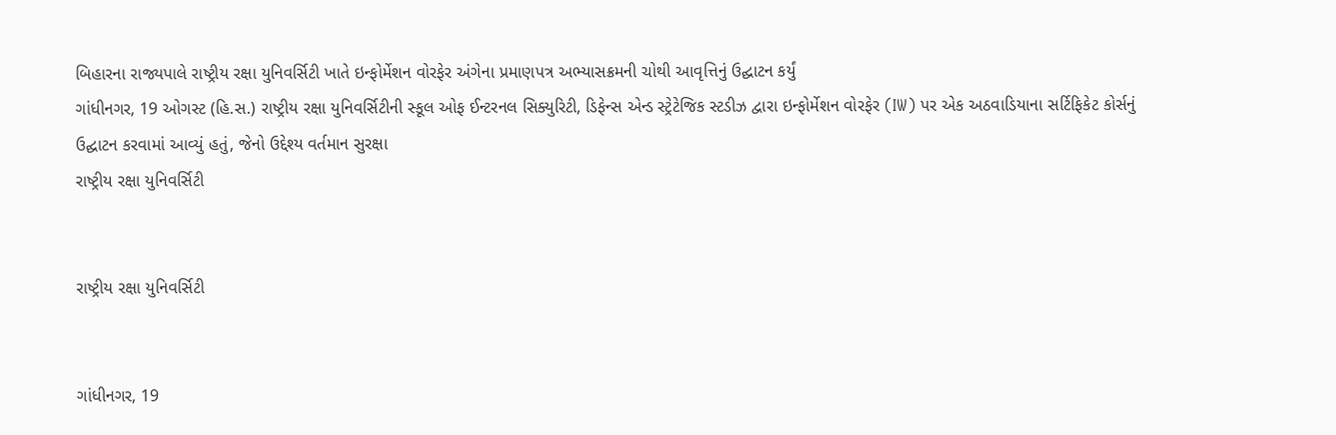બિહારના રાજ્યપાલે રાષ્ટ્રીય રક્ષા યુનિવર્સિટી ખાતે ઇન્ફોર્મેશન વોરફેર અંગેના પ્રમાણપત્ર અભ્યાસક્રમની ચોથી આવૃત્તિનું ઉદ્ઘાટન કર્યું
ગાંધીનગર, 19 ઓગસ્ટ (હિ.સ.) રાષ્ટ્રીય રક્ષા યુનિવર્સિટીની સ્કૂલ ઓફ ઈન્ટરનલ સિક્યુરિટી, ડિફેન્સ એન્ડ સ્ટ્રેટેજિક સ્ટડીઝ દ્વારા ઇન્ફોર્મેશન વોરફેર (IW) પર એક અઠવાડિયાના સર્ટિફિકેટ કોર્સનું ઉદ્ઘાટન કરવામાં આવ્યું હતું, જેનો ઉદ્દેશ્ય વર્તમાન સુરક્ષા
રાષ્ટ્રીય રક્ષા યુનિવર્સિટી


રાષ્ટ્રીય રક્ષા યુનિવર્સિટી


ગાંધીનગર, 19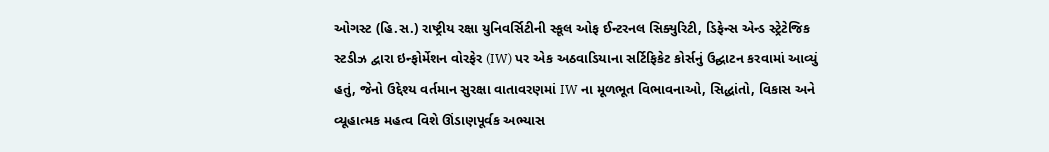ઓગસ્ટ (હિ.સ.) રાષ્ટ્રીય રક્ષા યુનિવર્સિટીની સ્કૂલ ઓફ ઈન્ટરનલ સિક્યુરિટી, ડિફેન્સ એન્ડ સ્ટ્રેટેજિક સ્ટડીઝ દ્વારા ઇન્ફોર્મેશન વોરફેર (IW) પર એક અઠવાડિયાના સર્ટિફિકેટ કોર્સનું ઉદ્ઘાટન કરવામાં આવ્યું હતું, જેનો ઉદ્દેશ્ય વર્તમાન સુરક્ષા વાતાવરણમાં IW ના મૂળભૂત વિભાવનાઓ, સિદ્ધાંતો, વિકાસ અને વ્યૂહાત્મક મહત્વ વિશે ઊંડાણપૂર્વક અભ્યાસ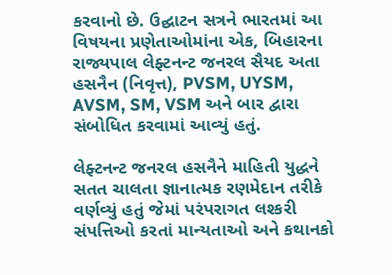કરવાનો છે. ઉદ્ઘાટન સત્રને ભારતમાં આ વિષયના પ્રણેતાઓમાંના એક, બિહારના રાજ્યપાલ લેફ્ટનન્ટ જનરલ સૈયદ અતા હસનૈન (નિવૃત્ત), PVSM, UYSM, AVSM, SM, VSM અને બાર દ્વારા સંબોધિત કરવામાં આવ્યું હતું.

લેફ્ટનન્ટ જનરલ હસનૈને માહિતી યુદ્ધને સતત ચાલતા જ્ઞાનાત્મક રણમેદાન તરીકે વર્ણવ્યું હતું જેમાં પરંપરાગત લશ્કરી સંપત્તિઓ કરતાં માન્યતાઓ અને કથાનકો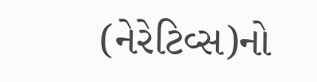(નેરેટિવ્સ)નો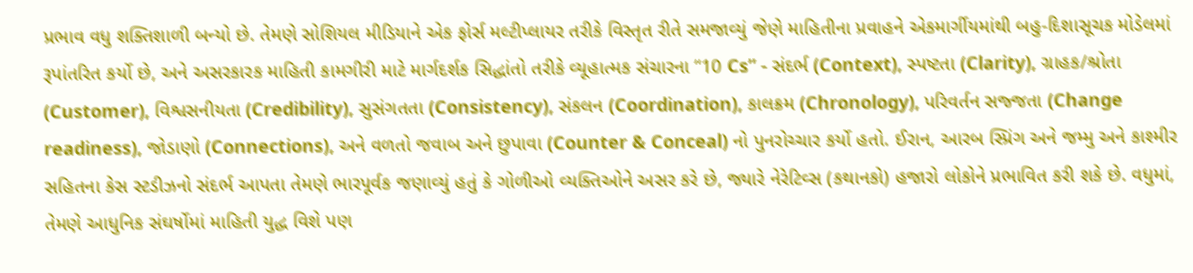પ્રભાવ વધુ શક્તિશાળી બન્યો છે. તેમણે સોશિયલ મીડિયાને એક ફોર્સ મલ્ટીપ્લાયર તરીકે વિસ્તૃત રીતે સમજાવ્યું જેણે માહિતીના પ્રવાહને એકમાર્ગીયમાંથી બહુ-દિશાસૂચક મોડેલમાં રૂપાંતરિત કર્યો છે, અને અસરકારક માહિતી કામગીરી માટે માર્ગદર્શક સિદ્ધાંતો તરીકે વ્યૂહાત્મક સંચારના “10 Cs” - સંદર્ભ (Context), સ્પષ્ટતા (Clarity), ગ્રાહક/શ્રોતા (Customer), વિશ્વસનીયતા (Credibility), સુસંગતતા (Consistency), સંકલન (Coordination), કાલક્રમ (Chronology), પરિવર્તન સજ્જતા (Change readiness), જોડાણો (Connections), અને વળતો જવાબ અને છુપાવા (Counter & Conceal) નો પુનરોચ્ચાર કર્યો હતો. ઈરાન, આરબ સ્પ્રિંગ અને જમ્મુ અને કાશ્મીર સહિતના કેસ સ્ટડીઝનો સંદર્ભ આપતા તેમણે ભારપૂર્વક જણાવ્યું હતું કે ગોળીઓ વ્યક્તિઓને અસર કરે છે, જ્યારે નેરેટિવ્સ (કથાનકો) હજારો લોકોને પ્રભાવિત કરી શકે છે. વધુમાં, તેમણે આધુનિક સંઘર્ષોમાં માહિતી યુદ્ધ વિશે પણ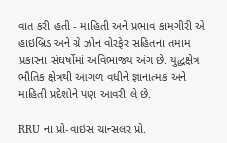વાત કરી હતી - માહિતી અને પ્રભાવ કામગીરી એ હાઇબ્રિડ અને ગ્રે ઝોન વોરફેર સહિતના તમામ પ્રકારના સંઘર્ષોમાં અવિભાજ્ય અંગ છે. યુદ્ધક્ષેત્ર ભૌતિક ક્ષેત્રથી આગળ વધીને જ્ઞાનાત્મક અને માહિતી પ્રદેશોને પણ આવરી લે છે.

RRU ના પ્રો-વાઇસ ચાન્સલર પ્રો.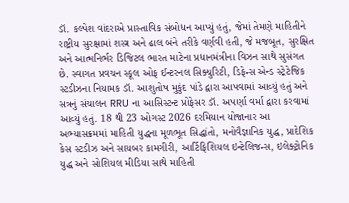ડૉ. કલ્પેશ વાંદરાએ પ્રાસ્તાવિક સંબોધન આપ્યું હતું, જેમાં તેમણે માહિતીને રાષ્ટ્રીય સુરક્ષામાં શસ્ત્ર અને ઢાલ બંને તરીકે વર્ણવી હતી, જે મજબૂત, સુરક્ષિત અને આત્મનિર્ભર ડિજિટલ ભારત માટેના પ્રધાનમંત્રીના વિઝન સાથે સુસંગત છે. સ્વાગત પ્રવચન સ્કૂલ ઓફ ઈન્ટરનલ સિક્યુરિટી, ડિફેન્સ એન્ડ સ્ટ્રેટેજિક સ્ટડીઝના નિયામક ડૉ. આશુતોષ મુકુંદ પાંડે દ્વારા આપવામાં આવ્યું હતું અને સત્રનું સંચાલન RRU ના આસિસ્ટન્ટ પ્રોફેસર ડૉ. અપર્ણા વર્મા દ્વારા કરવામાં આવ્યું હતું. 18 થી 23 ઓગસ્ટ 2026 દરમિયાન યોજાનાર આ અભ્યાસક્રમમાં માહિતી યુદ્ધના મૂળભૂત સિદ્ધાંતો, મનોવૈજ્ઞાનિક યુદ્ધ, પ્રાદેશિક કેસ સ્ટડીઝ અને સાયબર કામગીરી, આર્ટિફિશિયલ ઇન્ટેલિજન્સ, ઇલેક્ટ્રોનિક યુદ્ધ અને સોશિયલ મીડિયા સાથે માહિતી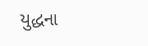યુદ્ધના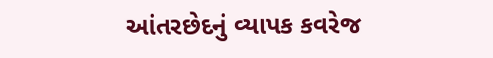આંતરછેદનું વ્યાપક કવરેજ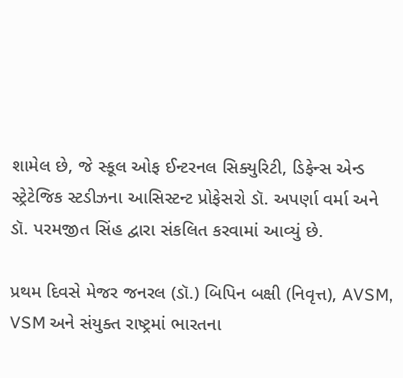શામેલ છે, જે સ્કૂલ ઓફ ઈન્ટરનલ સિક્યુરિટી, ડિફેન્સ એન્ડ સ્ટ્રેટેજિક સ્ટડીઝના આસિસ્ટન્ટ પ્રોફેસરો ડૉ. અપર્ણા વર્મા અને ડૉ. પરમજીત સિંહ દ્વારા સંકલિત કરવામાં આવ્યું છે.

પ્રથમ દિવસે મેજર જનરલ (ડૉ.) બિપિન બક્ષી (નિવૃત્ત), AVSM, VSM અને સંયુક્ત રાષ્ટ્રમાં ભારતના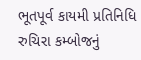ભૂતપૂર્વ કાયમી પ્રતિનિધિ રુચિરા કમ્બોજનું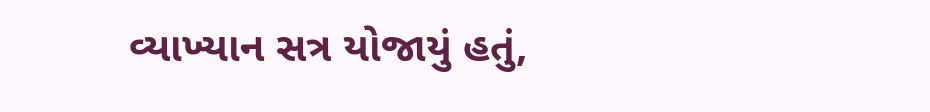વ્યાખ્યાન સત્ર યોજાયું હતું,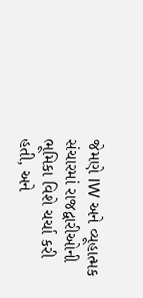જેમણે IW અને વ્યૂહાત્મક સંચારમાં રાજદ્વારીઓની ભૂમિકા વિશે ચર્ચા કરી હતી, અને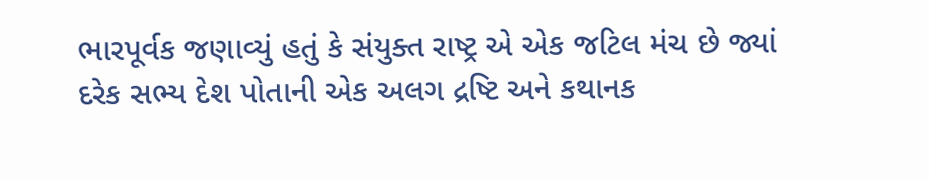ભારપૂર્વક જણાવ્યું હતું કે સંયુક્ત રાષ્ટ્ર એ એક જટિલ મંચ છે જ્યાં દરેક સભ્ય દેશ પોતાની એક અલગ દ્રષ્ટિ અને કથાનક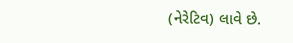(નેરેટિવ) લાવે છે.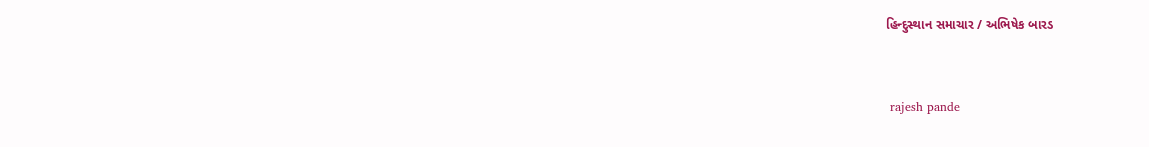હિન્દુસ્થાન સમાચાર / અભિષેક બારડ


 rajesh pande